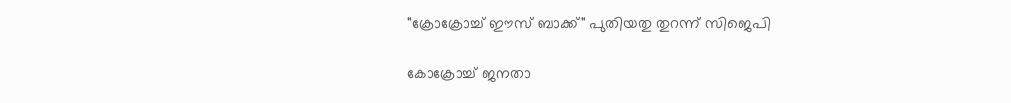"ക്രോക്രോച്ച് ഈസ് ബാക്ക്" പുതിയതു തുറന്ന് സിജെപി

കോക്രോച്ച് ജനതാ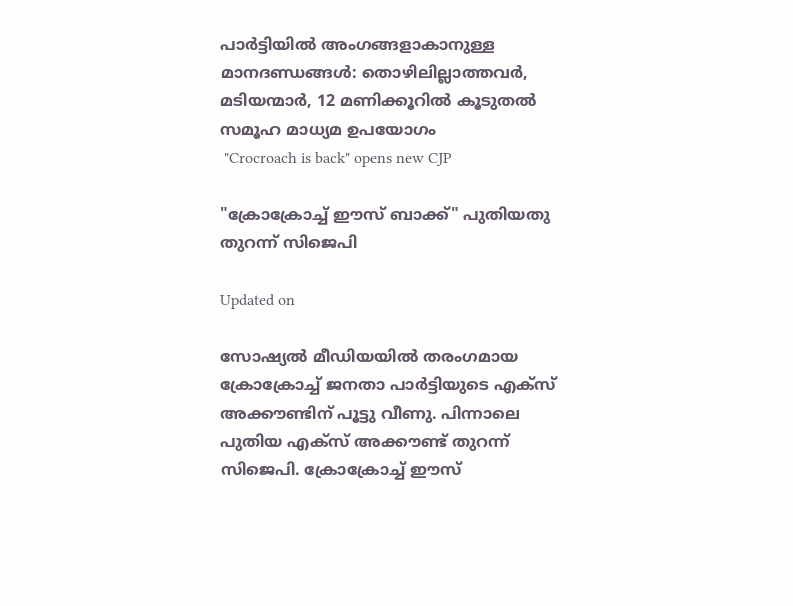പാർട്ടിയില്‍ അംഗങ്ങളാകാനുള്ള മാന‍ദണ്ഡങ്ങൾ: തൊഴിലില്ലാത്തവര്‍, മടിയന്മാര്‍, 12 മണിക്കൂറില്‍ കൂടുതല്‍ സമൂഹ മാധ്യമ ഉപയോഗം
 "Crocroach is back" opens new CJP

"ക്രോക്രോച്ച് ഈസ് ബാക്ക്" പുതിയതു തുറന്ന് സിജെപി

Updated on

സോഷ്യൽ മീഡിയയിൽ തരംഗമായ ക്രോക്രോച്ച് ജനതാ പാർട്ടിയുടെ എക്സ് അക്കൗണ്ടിന് പൂട്ടു വീണു. പിന്നാലെ പുതിയ എക്സ് അക്കൗണ്ട് തുറന്ന് സിജെപി. ക്രോക്രോച്ച് ഈസ്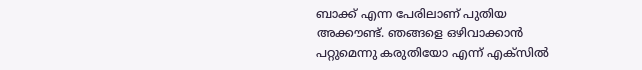ബാക്ക് എന്ന പേരിലാണ് പുതിയ അക്കൗണ്ട്. ഞങ്ങളെ ഒഴിവാക്കാൻ പറ്റുമെന്നു കരുതിയോ എന്ന് എക്സിൽ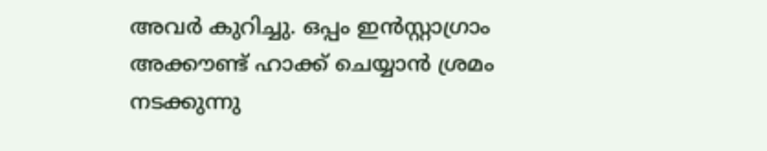അവർ കുറിച്ചു. ഒപ്പം ഇൻസ്റ്റാഗ്രാം അക്കൗണ്ട് ഹാക്ക് ചെയ്യാൻ ശ്രമം നടക്കുന്നു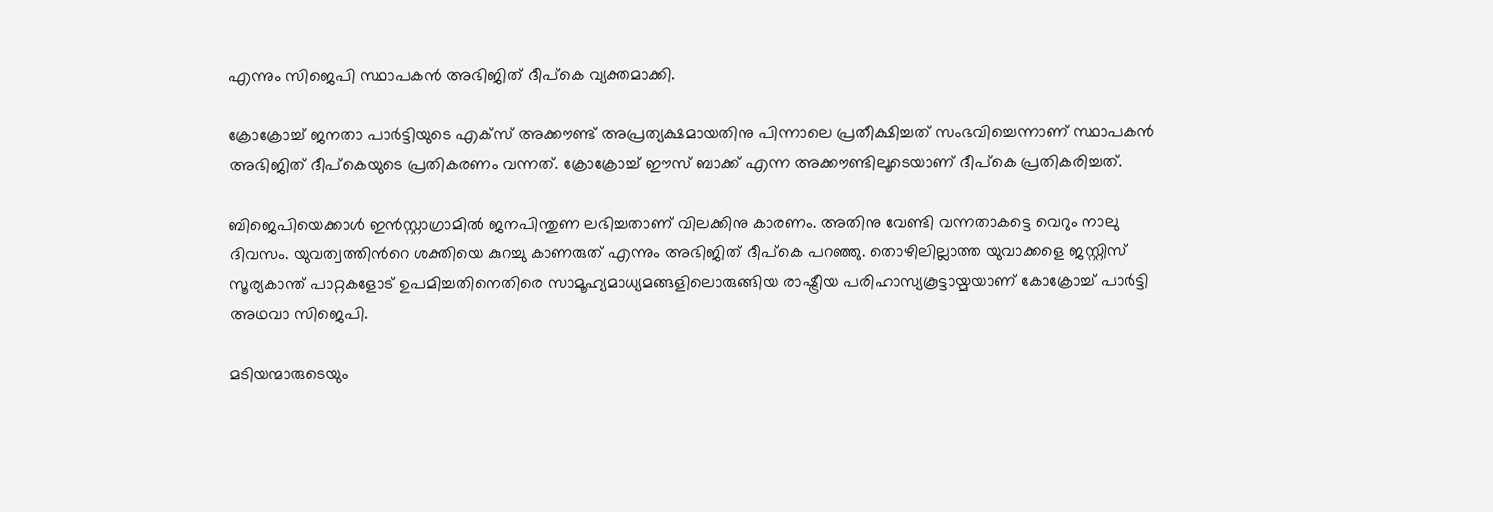എന്നും സിജെപി സ്ഥാപകൻ അഭിജിത് ദീപ്കെ വ്യക്തമാക്കി.

ക്രോക്രോച്ച് ജനതാ പാർട്ടിയുടെ എക്സ് അക്കൗണ്ട് അപ്രത്യക്ഷമായതിനു പിന്നാലെ പ്രതീക്ഷിച്ചത് സംഭവിച്ചെന്നാണ് സ്ഥാപകൻ അഭിജിത് ദീപ്കെയുടെ പ്രതികരണം വന്നത്. ക്രോക്രോച്ച് ഈസ് ബാക്ക് എന്ന അക്കൗണ്ടിലൂടെയാണ് ദീപ്കെ പ്രതികരിച്ചത്.

ബിജെപിയെക്കാൾ ഇൻസ്റ്റാഗ്രാമിൽ ജനപിന്തുണ ലഭിച്ചതാണ് വിലക്കിനു കാരണം. അതിനു വേണ്ടി വന്നതാകട്ടെ വെറും നാലു ദിവസം. യുവത്വത്തിന്‍റെ ശക്തിയെ കുറച്ചു കാണരുത് എന്നും അഭിജിത് ദീപ്കെ പറഞ്ഞു. തൊഴിലില്ലാത്ത യുവാക്കളെ ജസ്റ്റിസ് സൂര്യകാന്ത് പാറ്റകളോട് ഉപമിച്ചതിനെതിരെ സാമൂഹ്യമാധ്യമങ്ങളിലൊരുങ്ങിയ രാഷ്ട്രീയ പരിഹാസ്യകൂട്ടായ്മയാണ് കോക്രോച്ച് പാർട്ടി അഥവാ സിജെപി.

മടിയന്മാരുടെയും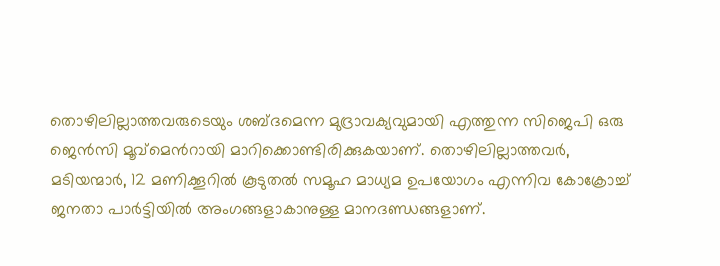തൊഴിലില്ലാത്തവരുടെയും ശബ്ദമെന്ന മുദ്രാവക്യവുമായി എത്തുന്ന സിജെപി ഒരു ജെന്‍സി മൂവ്മെന്‍റായി മാറിക്കൊണ്ടിരിക്കുകയാണ്. തൊഴിലില്ലാത്തവര്‍, മടിയന്മാര്‍, 12 മണിക്കൂറില്‍ കൂടുതല്‍ സമൂഹ മാധ്യമ ഉപയോഗം എന്നിവ കോക്രോച്ച് ജനതാ പാർട്ടിയില്‍ അംഗങ്ങളാകാനുള്ള മാന‍ദണ്ഡങ്ങളാണ്.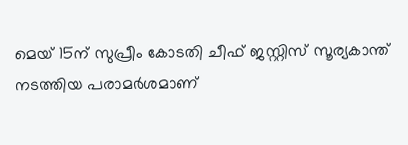മെയ് 15ന് സുപ്രീം കോടതി ചീഫ് ജസ്റ്റിസ് സൂര്യകാന്ത് നടത്തിയ പരാമര്‍ശമാണ്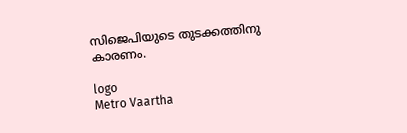സിജെപിയുടെ തുടക്കത്തിനു കാരണം.

logo
Metro Vaartha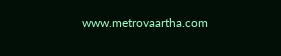www.metrovaartha.com